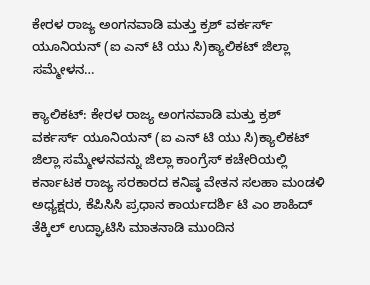ಕೇರಳ ರಾಜ್ಯ ಅಂಗನವಾಡಿ ಮತ್ತು ಕ್ರಶ್ ವರ್ಕರ್ಸ್ ಯೂನಿಯನ್ (ಐ ಎನ್ ಟಿ ಯು ಸಿ)ಕ್ಯಾಲಿಕಟ್ ಜಿಲ್ಲಾ ಸಮ್ಮೇಳನ…

ಕ್ಯಾಲಿಕಟ್: ಕೇರಳ ರಾಜ್ಯ ಅಂಗನವಾಡಿ ಮತ್ತು ಕ್ರಶ್ ವರ್ಕರ್ಸ್ ಯೂನಿಯನ್ (ಐ ಎನ್ ಟಿ ಯು ಸಿ)ಕ್ಯಾಲಿಕಟ್ ಜಿಲ್ಲಾ ಸಮ್ಮೇಳನವನ್ನು ಜಿಲ್ಲಾ ಕಾಂಗ್ರೆಸ್ ಕಚೇರಿಯಲ್ಲಿ ಕರ್ನಾಟಕ ರಾಜ್ಯ ಸರಕಾರದ ಕನಿಷ್ಠ ವೇತನ ಸಲಹಾ ಮಂಡಳಿ ಅಧ್ಯಕ್ಷರು, ಕೆಪಿಸಿಸಿ ಪ್ರಧಾನ ಕಾರ್ಯದರ್ಶಿ ಟಿ ಎಂ ಶಾಹಿದ್ ತೆಕ್ಕಿಲ್ ಉದ್ಘಾಟಿಸಿ ಮಾತನಾಡಿ ಮುಂದಿನ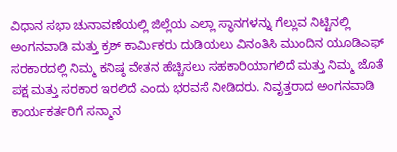ವಿಧಾನ ಸಭಾ ಚುನಾವಣೆಯಲ್ಲಿ ಜಿಲ್ಲೆಯ ಎಲ್ಲಾ ಸ್ಥಾನಗಳನ್ನು ಗೆಲ್ಲುವ ನಿಟ್ಟಿನಲ್ಲಿ ಅಂಗನವಾಡಿ ಮತ್ತು ಕ್ರಶ್ ಕಾರ್ಮಿಕರು ದುಡಿಯಲು ವಿನಂತಿಸಿ ಮುಂದಿನ ಯೂಡಿಎಫ್ ಸರಕಾರದಲ್ಲಿ ನಿಮ್ಮ ಕನಿಷ್ಠ ವೇತನ ಹೆಚ್ಚಿಸಲು ಸಹಕಾರಿಯಾಗಲಿದೆ ಮತ್ತು ನಿಮ್ಮ ಜೊತೆ ಪಕ್ಷ ಮತ್ತು ಸರಕಾರ ಇರಲಿದೆ ಎಂದು ಭರವಸೆ ನೀಡಿದರು. ನಿವೃತ್ತರಾದ ಅಂಗನವಾಡಿ ಕಾರ್ಯಕರ್ತರಿಗೆ ಸನ್ಮಾನ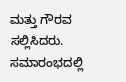ಮತ್ತು ಗೌರವ ಸಲ್ಲಿಸಿದರು. ಸಮಾರಂಭದಲ್ಲಿ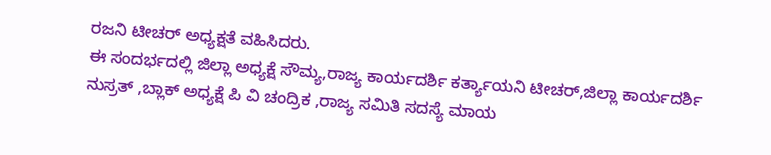ರಜನಿ ಟೀಚರ್ ಅಧ್ಯಕ್ಷತೆ ವಹಿಸಿದರು.
ಈ ಸಂದರ್ಭದಲ್ಲಿ ಜಿಲ್ಲಾ ಅಧ್ಯಕ್ಷೆ ಸೌಮ್ಯ,ರಾಜ್ಯ ಕಾರ್ಯದರ್ಶಿ ಕರ್ತ್ಯಾಯನಿ ಟೀಚರ್,ಜಿಲ್ಲಾ ಕಾರ್ಯದರ್ಶಿ ನುಸ್ರತ್ ,ಬ್ಲಾಕ್ ಅಧ್ಯಕ್ಷೆ ಪಿ ವಿ ಚಂದ್ರಿಕ ,ರಾಜ್ಯ ಸಮಿತಿ ಸದಸ್ಯೆ ಮಾಯ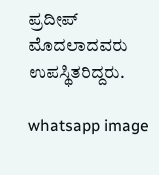ಪ್ರದೀಪ್ ಮೊದಲಾದವರು ಉಪಸ್ಥಿತರಿದ್ದರು.

whatsapp image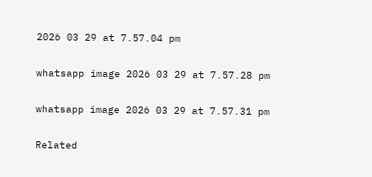2026 03 29 at 7.57.04 pm

whatsapp image 2026 03 29 at 7.57.28 pm

whatsapp image 2026 03 29 at 7.57.31 pm

Related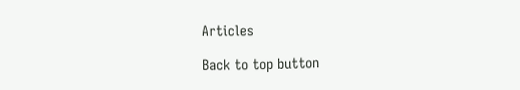Articles

Back to top button